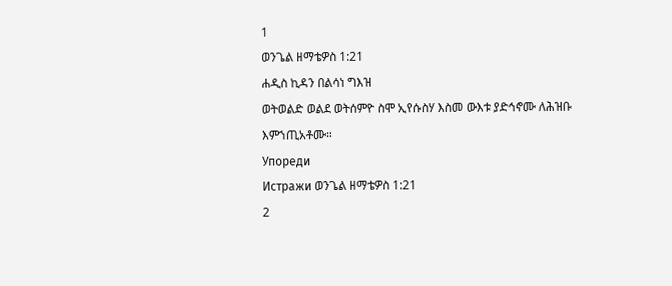1
ወንጌል ዘማቴዎስ 1:21
ሐዲስ ኪዳን በልሳነ ግእዝ
ወትወልድ ወልደ ወትሰምዮ ስሞ ኢየሱስሃ እስመ ውእቱ ያድኅኖሙ ለሕዝቡ እምኀጢአቶሙ።
Упореди
Истражи ወንጌል ዘማቴዎስ 1:21
2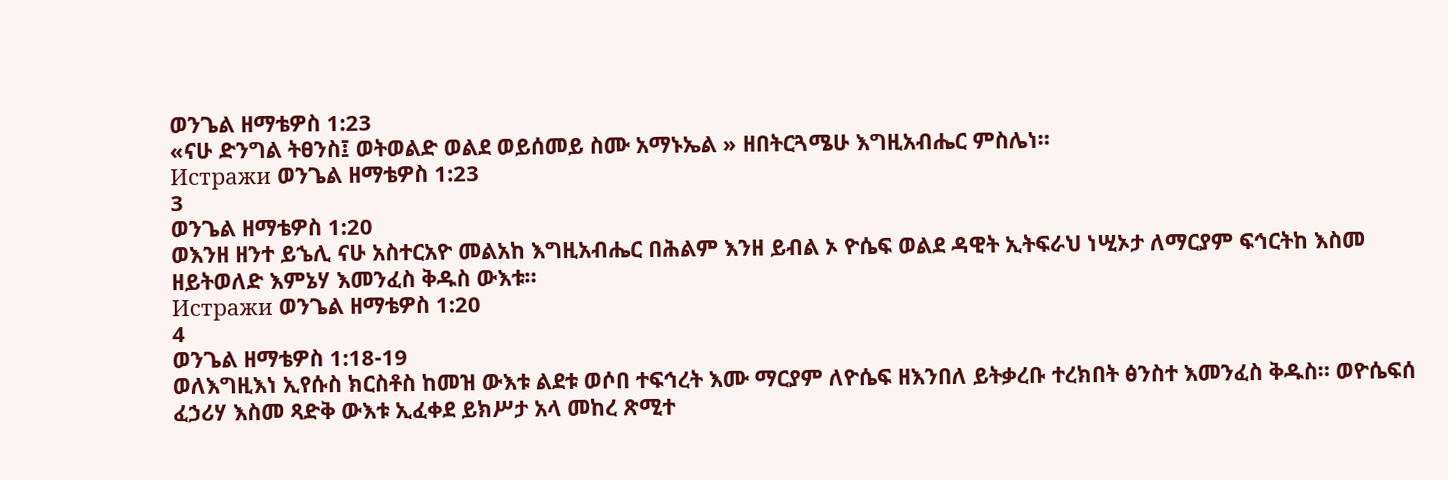ወንጌል ዘማቴዎስ 1:23
«ናሁ ድንግል ትፀንስ፤ ወትወልድ ወልደ ወይሰመይ ስሙ አማኑኤል » ዘበትርጓሜሁ እግዚአብሔር ምስሌነ።
Истражи ወንጌል ዘማቴዎስ 1:23
3
ወንጌል ዘማቴዎስ 1:20
ወእንዘ ዘንተ ይኄሊ ናሁ አስተርአዮ መልአከ እግዚአብሔር በሕልም እንዘ ይብል ኦ ዮሴፍ ወልደ ዳዊት ኢትፍራህ ነሢኦታ ለማርያም ፍኅርትከ እስመ ዘይትወለድ እምኔሃ እመንፈስ ቅዱስ ውእቱ።
Истражи ወንጌል ዘማቴዎስ 1:20
4
ወንጌል ዘማቴዎስ 1:18-19
ወለእግዚእነ ኢየሱስ ክርስቶስ ከመዝ ውእቱ ልደቱ ወሶበ ተፍኅረት እሙ ማርያም ለዮሴፍ ዘእንበለ ይትቃረቡ ተረክበት ፅንስተ እመንፈስ ቅዱስ። ወዮሴፍሰ ፈኃሪሃ እስመ ጻድቅ ውእቱ ኢፈቀደ ይክሥታ አላ መከረ ጽሚተ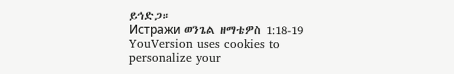ይኅድጋ።
Истражи ወንጌል ዘማቴዎስ 1:18-19
YouVersion uses cookies to personalize your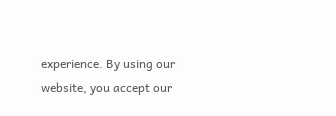experience. By using our website, you accept our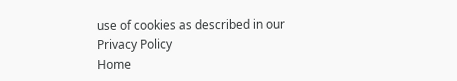use of cookies as described in our Privacy Policy
Home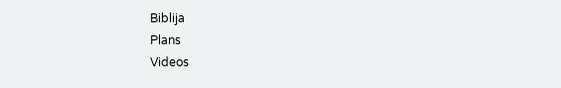Biblija
Plans
Videos